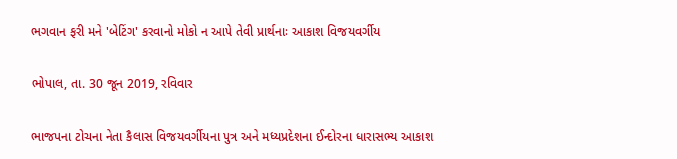ભગવાન ફરી મને 'બેટિંગ' કરવાનો મોકો ન આપે તેવી પ્રાર્થનાઃ આકાશ વિજયવર્ગીય

ભોપાલ, તા. 30 જૂન 2019, રવિવાર

ભાજપના ટોચના નેતા કૈલાસ વિજયવર્ગીયના પુત્ર અને મધ્યપ્રદેશના ઈન્દોરના ધારાસભ્ય આકાશ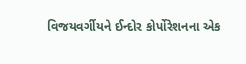વિજયવર્ગીયને ઈન્દોર કોર્પોરેશનના એક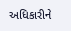અધિકારીને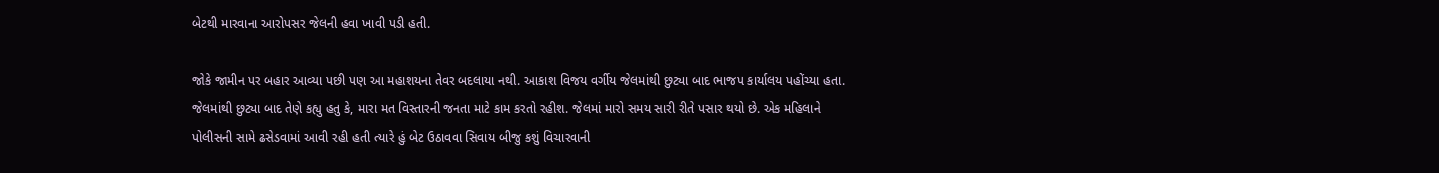બેટથી મારવાના આરોપસર જેલની હવા ખાવી પડી હતી.

જોકે જામીન પર બહાર આવ્યા પછી પણ આ મહાશયના તેવર બદલાયા નથી. આકાશ વિજય વર્ગીય જેલમાંથી છુટ્યા બાદ ભાજપ કાર્યાલય પહોંચ્યા હતા. જેલમાંથી છુટ્યા બાદ તેણે કહ્યુ હતુ કે, મારા મત વિસ્તારની જનતા માટે કામ કરતો રહીશ. જેલમાં મારો સમય સારી રીતે પસાર થયો છે. એક મહિલાને પોલીસની સામે ઢસેડવામાં આવી રહી હતી ત્યારે હું બેટ ઉઠાવવા સિવાય બીજુ કશું વિચારવાની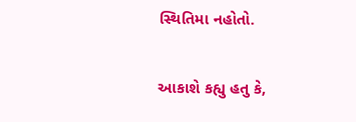સ્થિતિમા નહોતો.

આકાશે કહ્યુ હતુ કે,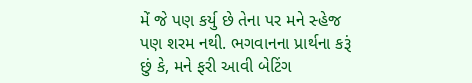મેં જે પણ કર્યુ છે તેના પર મને સ્હેજ પણ શરમ નથી. ભગવાનના પ્રાર્થના કરૂં છું કે, મને ફરી આવી બેટિંગ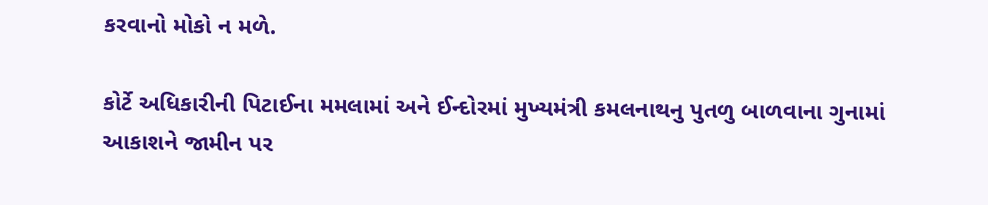કરવાનો મોકો ન મળે.

કોર્ટે અધિકારીની પિટાઈના મમલામાં અને ઈન્દોરમાં મુખ્યમંત્રી કમલનાથનુ પુતળુ બાળવાના ગુનામાં આકાશને જામીન પર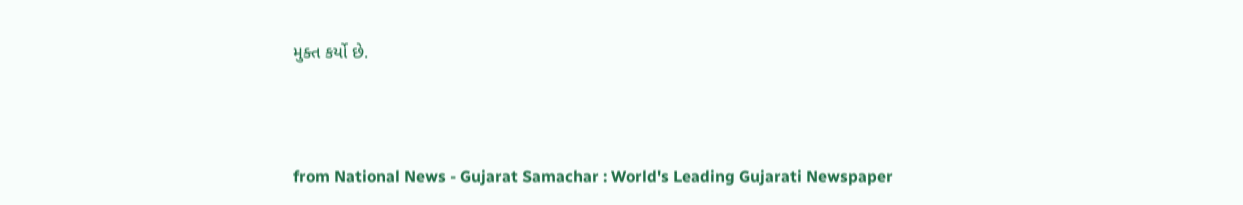મુક્ત કર્યો છે.



from National News - Gujarat Samachar : World's Leading Gujarati Newspaper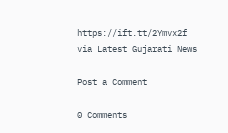https://ift.tt/2Ymvx2f
via Latest Gujarati News

Post a Comment

0 Comments